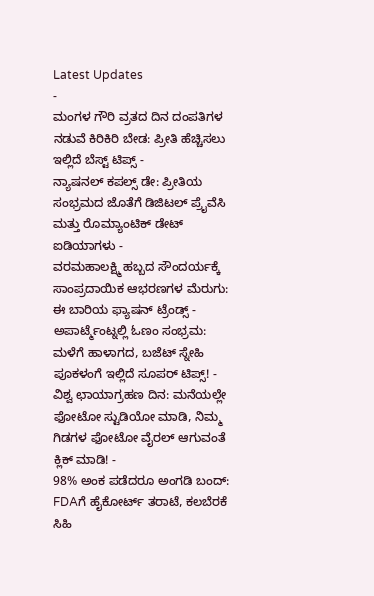Latest Updates
-
ಮಂಗಳ ಗೌರಿ ವ್ರತದ ದಿನ ದಂಪತಿಗಳ ನಡುವೆ ಕಿರಿಕಿರಿ ಬೇಡ: ಪ್ರೀತಿ ಹೆಚ್ಚಿಸಲು ಇಲ್ಲಿದೆ ಬೆಸ್ಟ್ ಟಿಪ್ಸ್ -
ನ್ಯಾಷನಲ್ ಕಪಲ್ಸ್ ಡೇ: ಪ್ರೀತಿಯ ಸಂಭ್ರಮದ ಜೊತೆಗೆ ಡಿಜಿಟಲ್ ಪ್ರೈವೆಸಿ ಮತ್ತು ರೊಮ್ಯಾಂಟಿಕ್ ಡೇಟ್ ಐಡಿಯಾಗಳು -
ವರಮಹಾಲಕ್ಷ್ಮಿ ಹಬ್ಬದ ಸೌಂದರ್ಯಕ್ಕೆ ಸಾಂಪ್ರದಾಯಿಕ ಆಭರಣಗಳ ಮೆರುಗು: ಈ ಬಾರಿಯ ಫ್ಯಾಷನ್ ಟ್ರೆಂಡ್ಸ್ -
ಅಪಾರ್ಟ್ಮೆಂಟ್ನಲ್ಲಿ ಓಣಂ ಸಂಭ್ರಮ: ಮಳೆಗೆ ಹಾಳಾಗದ, ಬಜೆಟ್ ಸ್ನೇಹಿ ಪೂಕಳಂಗೆ ಇಲ್ಲಿದೆ ಸೂಪರ್ ಟಿಪ್ಸ್! -
ವಿಶ್ವ ಛಾಯಾಗ್ರಹಣ ದಿನ: ಮನೆಯಲ್ಲೇ ಫೋಟೋ ಸ್ಟುಡಿಯೋ ಮಾಡಿ, ನಿಮ್ಮ ಗಿಡಗಳ ಫೋಟೋ ವೈರಲ್ ಆಗುವಂತೆ ಕ್ಲಿಕ್ ಮಾಡಿ! -
98% ಅಂಕ ಪಡೆದರೂ ಅಂಗಡಿ ಬಂದ್: FDAಗೆ ಹೈಕೋರ್ಟ್ ತರಾಟೆ, ಕಲಬೆರಕೆ ಸಿಹಿ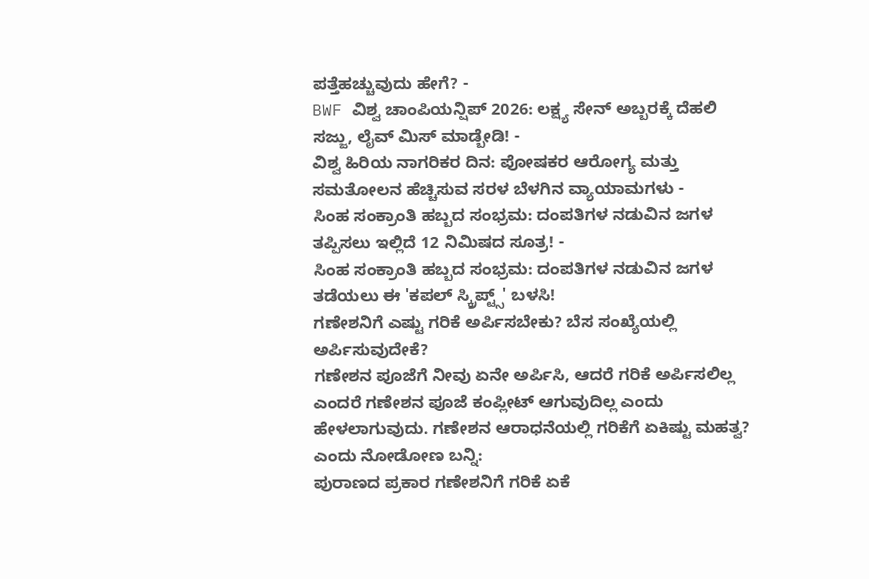ಪತ್ತೆಹಚ್ಚುವುದು ಹೇಗೆ? -
BWF ವಿಶ್ವ ಚಾಂಪಿಯನ್ಷಿಪ್ 2026: ಲಕ್ಷ್ಯ ಸೇನ್ ಅಬ್ಬರಕ್ಕೆ ದೆಹಲಿ ಸಜ್ಜು, ಲೈವ್ ಮಿಸ್ ಮಾಡ್ಬೇಡಿ! -
ವಿಶ್ವ ಹಿರಿಯ ನಾಗರಿಕರ ದಿನ: ಪೋಷಕರ ಆರೋಗ್ಯ ಮತ್ತು ಸಮತೋಲನ ಹೆಚ್ಚಿಸುವ ಸರಳ ಬೆಳಗಿನ ವ್ಯಾಯಾಮಗಳು -
ಸಿಂಹ ಸಂಕ್ರಾಂತಿ ಹಬ್ಬದ ಸಂಭ್ರಮ: ದಂಪತಿಗಳ ನಡುವಿನ ಜಗಳ ತಪ್ಪಿಸಲು ಇಲ್ಲಿದೆ 12 ನಿಮಿಷದ ಸೂತ್ರ! -
ಸಿಂಹ ಸಂಕ್ರಾಂತಿ ಹಬ್ಬದ ಸಂಭ್ರಮ: ದಂಪತಿಗಳ ನಡುವಿನ ಜಗಳ ತಡೆಯಲು ಈ 'ಕಪಲ್ ಸ್ಕ್ರಿಪ್ಟ್ಸ್' ಬಳಸಿ!
ಗಣೇಶನಿಗೆ ಎಷ್ಟು ಗರಿಕೆ ಅರ್ಪಿಸಬೇಕು? ಬೆಸ ಸಂಖ್ಯೆಯಲ್ಲಿ ಅರ್ಪಿಸುವುದೇಕೆ?
ಗಣೇಶನ ಪೂಜೆಗೆ ನೀವು ಏನೇ ಅರ್ಪಿಸಿ, ಆದರೆ ಗರಿಕೆ ಅರ್ಪಿಸಲಿಲ್ಲ ಎಂದರೆ ಗಣೇಶನ ಪೂಜೆ ಕಂಪ್ಲೀಟ್ ಆಗುವುದಿಲ್ಲ ಎಂದು ಹೇಳಲಾಗುವುದು. ಗಣೇಶನ ಆರಾಧನೆಯಲ್ಲಿ ಗರಿಕೆಗೆ ಏಕಿಷ್ಟು ಮಹತ್ವ? ಎಂದು ನೋಡೋಣ ಬನ್ನಿ:
ಪುರಾಣದ ಪ್ರಕಾರ ಗಣೇಶನಿಗೆ ಗರಿಕೆ ಏಕೆ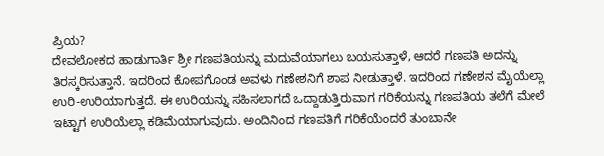ಪ್ರಿಯ?
ದೇವಲೋಕದ ಹಾಡುಗಾರ್ತಿ ಶ್ರೀ ಗಣಪತಿಯನ್ನು ಮದುವೆಯಾಗಲು ಬಯಸುತ್ತಾಳೆ, ಆದರೆ ಗಣಪತಿ ಅದನ್ನು ತಿರಸ್ಕರಿಸುತ್ತಾನೆ. ಇದರಿಂದ ಕೋಪಗೊಂಡ ಅವಳು ಗಣೇಶನಿಗೆ ಶಾಪ ನೀಡುತ್ತಾಳೆ. ಇದರಿಂದ ಗಣೇಶನ ಮೈಯೆಲ್ಲಾ ಉರಿ-ಉರಿಯಾಗುತ್ತದೆ. ಈ ಉರಿಯನ್ನು ಸಹಿಸಲಾಗದೆ ಒದ್ದಾಡುತ್ತಿರುವಾಗ ಗರಿಕೆಯನ್ನು ಗಣಪತಿಯ ತಲೆಗೆ ಮೇಲೆ ಇಟ್ಟಾಗ ಉರಿಯೆಲ್ಲಾ ಕಡಿಮೆಯಾಗುವುದು. ಅಂದಿನಿಂದ ಗಣಪತಿಗೆ ಗರಿಕೆಯೆಂದರೆ ತುಂಬಾನೇ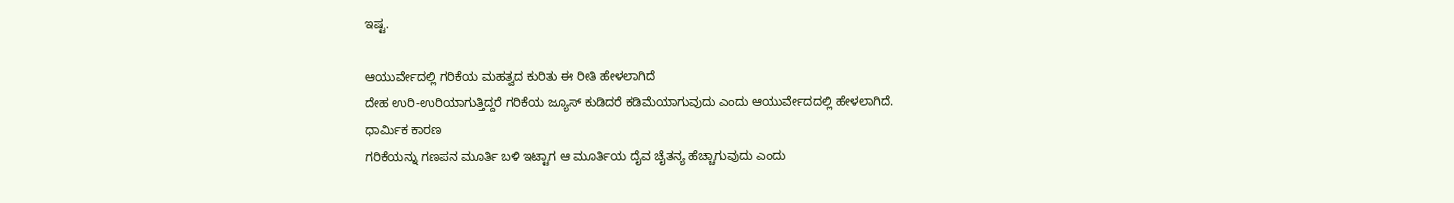ಇಷ್ಟ.

ಆಯುರ್ವೇದಲ್ಲಿ ಗರಿಕೆಯ ಮಹತ್ವದ ಕುರಿತು ಈ ರೀತಿ ಹೇಳಲಾಗಿದೆ
ದೇಹ ಉರಿ-ಉರಿಯಾಗುತ್ತಿದ್ದರೆ ಗರಿಕೆಯ ಜ್ಯೂಸ್ ಕುಡಿದರೆ ಕಡಿಮೆಯಾಗುವುದು ಎಂದು ಆಯುರ್ವೇದದಲ್ಲಿ ಹೇಳಲಾಗಿದೆ.
ಧಾರ್ಮಿಕ ಕಾರಣ
ಗರಿಕೆಯನ್ನು ಗಣಪನ ಮೂರ್ತಿ ಬಳಿ ಇಟ್ಟಾಗ ಆ ಮೂರ್ತಿಯ ದೈವ ಚೈತನ್ಯ ಹೆಚ್ಚಾಗುವುದು ಎಂದು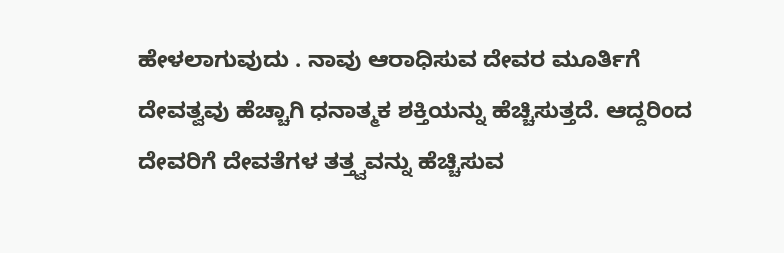ಹೇಳಲಾಗುವುದು . ನಾವು ಆರಾಧಿಸುವ ದೇವರ ಮೂರ್ತಿಗೆ ದೇವತ್ವವು ಹೆಚ್ಚಾಗಿ ಧನಾತ್ಮಕ ಶಕ್ತಿಯನ್ನು ಹೆಚ್ಚಿಸುತ್ತದೆ. ಆದ್ದರಿಂದ ದೇವರಿಗೆ ದೇವತೆಗಳ ತತ್ತ್ವವನ್ನು ಹೆಚ್ಚಿಸುವ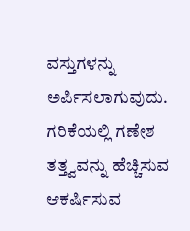ವಸ್ತುಗಳನ್ನು ಅರ್ಪಿಸಲಾಗುವುದು. ಗರಿಕೆಯಲ್ಲಿ ಗಣೇಶ ತತ್ತ್ವವನ್ನು ಹೆಚ್ಚಿಸುವ ಆಕರ್ಷಿಸುವ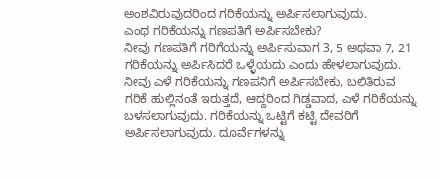ಅಂಶವಿರುವುದರಿಂದ ಗರಿಕೆಯನ್ನು ಅರ್ಪಿಸಲಾಗುವುದು.
ಎಂಥ ಗರಿಕೆಯನ್ನು ಗಣಪತಿಗೆ ಅರ್ಪಿಸಬೇಕು?
ನೀವು ಗಣಪತಿಗೆ ಗರಿಗೆಯನ್ನು ಅರ್ಪಿಸುವಾಗ 3, 5 ಅಥವಾ 7, 21 ಗರಿಕೆಯನ್ನು ಅರ್ಪಿಸಿದರೆ ಒಳ್ಳೆಯದು ಎಂದು ಹೇಳಲಾಗುವುದು. ನೀವು ಎಳೆ ಗರಿಕೆಯನ್ನು ಗಣಪನಿಗೆ ಅರ್ಪಿಸಬೇಕು, ಬಲಿತಿರುವ ಗರಿಕೆ ಹುಲ್ಲಿನಂತೆ ಇರುತ್ತದೆ, ಆದ್ದರಿಂದ ಗಿಡ್ಡವಾದ, ಎಳೆ ಗರಿಕೆಯನ್ನು ಬಳಸಲಾಗುವುದು. ಗರಿಕೆಯನ್ನು ಒಟ್ಟಿಗೆ ಕಟ್ಟಿ ದೇವರಿಗೆ ಅರ್ಪಿಸಲಾಗುವುದು. ದೂರ್ವೆಗಳನ್ನು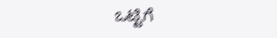ಒಟ್ಟಿಗೆ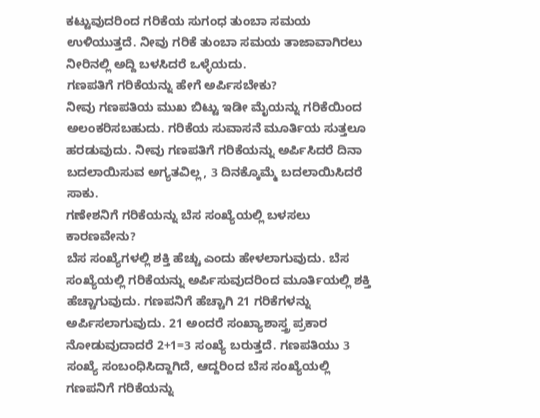ಕಟ್ಟುವುದರಿಂದ ಗರಿಕೆಯ ಸುಗಂಧ ತುಂಬಾ ಸಮಯ ಉಳಿಯುತ್ತದೆ. ನೀವು ಗರಿಕೆ ತುಂಬಾ ಸಮಯ ತಾಜಾವಾಗಿರಲು ನೀರಿನಲ್ಲಿ ಅದ್ದಿ ಬಳಸಿದರೆ ಒಳ್ಳೆಯದು.
ಗಣಪತಿಗೆ ಗರಿಕೆಯನ್ನು ಹೇಗೆ ಅರ್ಪಿಸಬೇಕು?
ನೀವು ಗಣಪತಿಯ ಮುಖ ಬಿಟ್ಟು ಇಡೀ ಮೈಯನ್ನು ಗರಿಕೆಯಿಂದ ಅಲಂಕರಿಸಬಹುದು. ಗರಿಕೆಯ ಸುವಾಸನೆ ಮೂರ್ತಿಯ ಸುತ್ತಲೂ ಹರಡುವುದು. ನೀವು ಗಣಪತಿಗೆ ಗರಿಕೆಯನ್ನು ಅರ್ಪಿಸಿದರೆ ದಿನಾ ಬದಲಾಯಿಸುವ ಅಗ್ಯತವಿಲ್ಲ, 3 ದಿನಕ್ಕೊಮ್ಮೆ ಬದಲಾಯಿಸಿದರೆ ಸಾಕು.
ಗಣೇಶನಿಗೆ ಗರಿಕೆಯನ್ನು ಬೆಸ ಸಂಖ್ಯೆಯಲ್ಲಿ ಬಳಸಲು ಕಾರಣವೇನು?
ಬೆಸ ಸಂಖ್ಯೆಗಳಲ್ಲಿ ಶಕ್ತಿ ಹೆಚ್ಚು ಎಂದು ಹೇಳಲಾಗುವುದು. ಬೆಸ ಸಂಖ್ಯೆಯಲ್ಲಿ ಗರಿಕೆಯನ್ನು ಅರ್ಪಿಸುವುದರಿಂದ ಮೂರ್ತಿಯಲ್ಲಿ ಶಕ್ತಿ ಹೆಚ್ಚಾಗುವುದು. ಗಣಪನಿಗೆ ಹೆಚ್ಚಾಗಿ 21 ಗರಿಕೆಗಳನ್ನು ಅರ್ಪಿಸಲಾಗುವುದು. 21 ಅಂದರೆ ಸಂಖ್ಯಾಶಾಸ್ತ್ರ ಪ್ರಕಾರ ನೋಡುವುದಾದರೆ 2+1=3 ಸಂಖ್ಯೆ ಬರುತ್ತದೆ. ಗಣಪತಿಯು 3 ಸಂಖ್ಯೆ ಸಂಬಂಧಿಸಿದ್ದಾಗಿದೆ, ಆದ್ದರಿಂದ ಬೆಸ ಸಂಖ್ಯೆಯಲ್ಲಿ ಗಣಪನಿಗೆ ಗರಿಕೆಯನ್ನು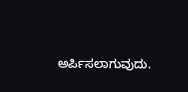ಅರ್ಪಿಸಲಾಗುವುದು.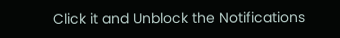Click it and Unblock the Notifications